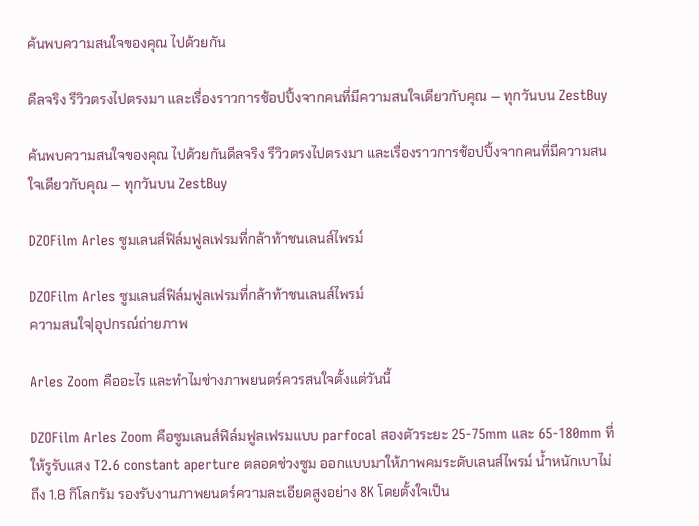ค้นพบความสนใจของคุณ ไปด้วยกัน

ดีลจริง รีวิวตรงไปตรงมา และเรื่องราวการช้อปปิ้งจากคนที่มีความสนใจเดียวกับคุณ — ทุกวันบน ZestBuy

ค้นพบความสนใจของคุณ ไปด้วยกันดีลจริง รีวิวตรงไปตรงมา และเรื่องราวการช้อปปิ้งจากคนที่มีความสนใจเดียวกับคุณ — ทุกวันบน ZestBuy

DZOFilm Arles ซูมเลนส์ฟิล์มฟูลเฟรมที่กล้าท้าชนเลนส์ไพรม์

DZOFilm Arles ซูมเลนส์ฟิล์มฟูลเฟรมที่กล้าท้าชนเลนส์ไพรม์
ความสนใจ|อุปกรณ์ถ่ายภาพ

Arles Zoom คืออะไร และทำไมช่างภาพยนตร์ควรสนใจตั้งแต่วันนี้

DZOFilm Arles Zoom คือซูมเลนส์ฟิล์มฟูลเฟรมแบบ parfocal สองตัวระยะ 25‑75mm และ 65‑180mm ที่ให้รูรับแสง T2.6 constant aperture ตลอดช่วงซูม ออกแบบมาให้ภาพคมระดับเลนส์ไพรม์ น้ำหนักเบาไม่ถึง 1.8 กิโลกรัม รองรับงานภาพยนตร์ความละเอียดสูงอย่าง 8K โดยตั้งใจเป็น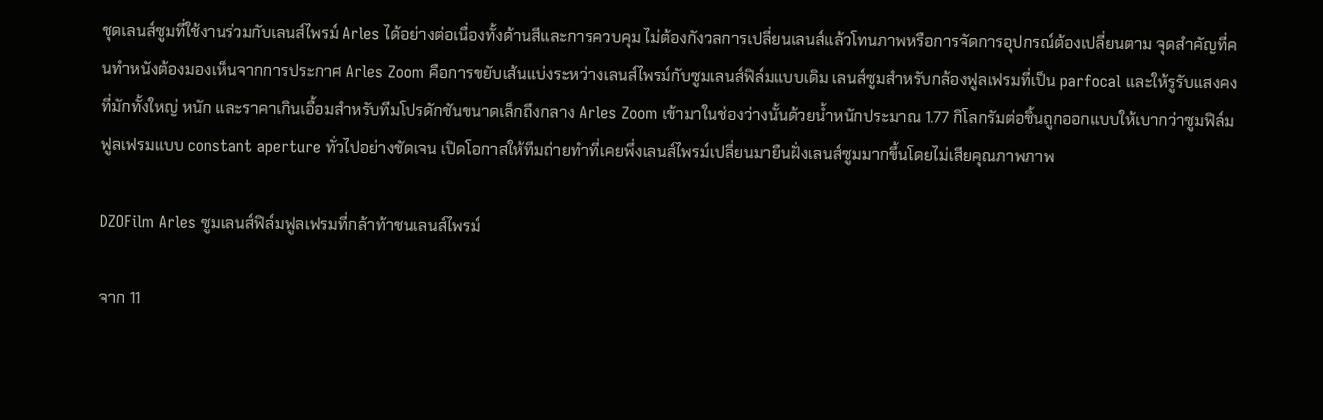ชุดเลนส์ซูมที่ใช้งานร่วมกับเลนส์ไพรม์ Arles ได้อย่างต่อเนื่องทั้งด้านสีและการควบคุม ไม่ต้องกังวลการเปลี่ยนเลนส์แล้วโทนภาพหรือการจัดการอุปกรณ์ต้องเปลี่ยนตาม จุดสำคัญที่คนทำหนังต้องมองเห็นจากการประกาศ Arles Zoom คือการขยับเส้นแบ่งระหว่างเลนส์ไพรม์กับซูมเลนส์ฟิล์มแบบเดิม เลนส์ซูมสำหรับกล้องฟูลเฟรมที่เป็น parfocal และให้รูรับแสงคงที่มักทั้งใหญ่ หนัก และราคาเกินเอื้อมสำหรับทีมโปรดักชันขนาดเล็กถึงกลาง Arles Zoom เข้ามาในช่องว่างนั้นด้วยน้ำหนักประมาณ 1.77 กิโลกรัมต่อชิ้นถูกออกแบบให้เบากว่าซูมฟิล์มฟูลเฟรมแบบ constant aperture ทั่วไปอย่างชัดเจน เปิดโอกาสให้ทีมถ่ายทำที่เคยพึ่งเลนส์ไพรม์เปลี่ยนมายืนฝั่งเลนส์ซูมมากขึ้นโดยไม่เสียคุณภาพภาพ

DZOFilm Arles ซูมเลนส์ฟิล์มฟูลเฟรมที่กล้าท้าชนเลนส์ไพรม์

จาก 11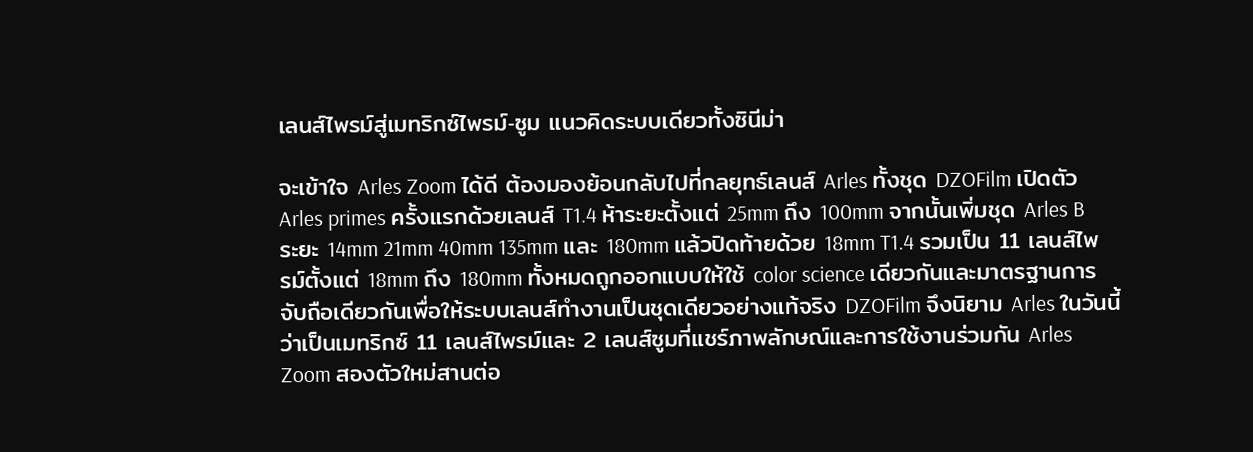เลนส์ไพรม์สู่เมทริกซ์ไพรม์‑ซูม แนวคิดระบบเดียวทั้งซินีม่า

จะเข้าใจ Arles Zoom ได้ดี ต้องมองย้อนกลับไปที่กลยุทธ์เลนส์ Arles ทั้งชุด DZOFilm เปิดตัว Arles primes ครั้งแรกด้วยเลนส์ T1.4 ห้าระยะตั้งแต่ 25mm ถึง 100mm จากนั้นเพิ่มชุด Arles B ระยะ 14mm 21mm 40mm 135mm และ 180mm แล้วปิดท้ายด้วย 18mm T1.4 รวมเป็น 11 เลนส์ไพรม์ตั้งแต่ 18mm ถึง 180mm ทั้งหมดถูกออกแบบให้ใช้ color science เดียวกันและมาตรฐานการจับถือเดียวกันเพื่อให้ระบบเลนส์ทำงานเป็นชุดเดียวอย่างแท้จริง DZOFilm จึงนิยาม Arles ในวันนี้ว่าเป็นเมทริกซ์ 11 เลนส์ไพรม์และ 2 เลนส์ซูมที่แชร์ภาพลักษณ์และการใช้งานร่วมกัน Arles Zoom สองตัวใหม่สานต่อ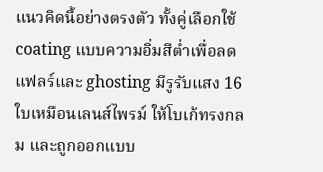แนวคิดนี้อย่างตรงตัว ทั้งคู่เลือกใช้ coating แบบความอิ่มสีต่ำเพื่อลดแฟลร์และ ghosting มีรูรับแสง 16 ใบเหมือนเลนส์ไพรม์ ให้โบเก้ทรงกลม และถูกออกแบบ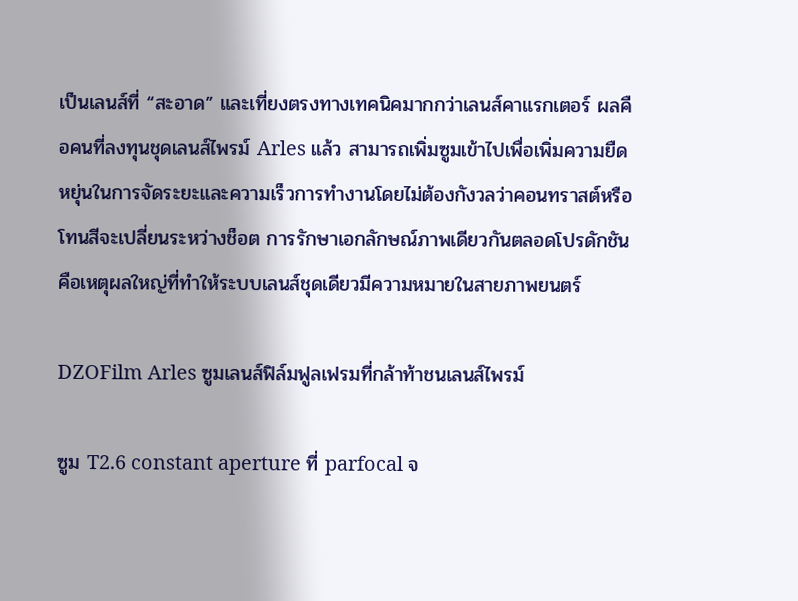เป็นเลนส์ที่ “สะอาด” และเที่ยงตรงทางเทคนิคมากกว่าเลนส์คาแรกเตอร์ ผลคือคนที่ลงทุนชุดเลนส์ไพรม์ Arles แล้ว สามารถเพิ่มซูมเข้าไปเพื่อเพิ่มความยืดหยุ่นในการจัดระยะและความเร็วการทำงานโดยไม่ต้องกังวลว่าคอนทราสต์หรือโทนสีจะเปลี่ยนระหว่างช็อต การรักษาเอกลักษณ์ภาพเดียวกันตลอดโปรดักชันคือเหตุผลใหญ่ที่ทำให้ระบบเลนส์ชุดเดียวมีความหมายในสายภาพยนตร์

DZOFilm Arles ซูมเลนส์ฟิล์มฟูลเฟรมที่กล้าท้าชนเลนส์ไพรม์

ซูม T2.6 constant aperture ที่ parfocal จ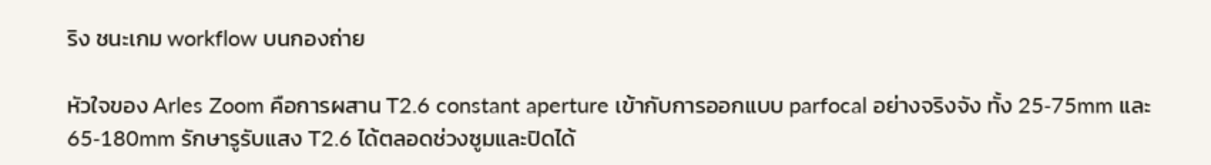ริง ชนะเกม workflow บนกองถ่าย

หัวใจของ Arles Zoom คือการผสาน T2.6 constant aperture เข้ากับการออกแบบ parfocal อย่างจริงจัง ทั้ง 25‑75mm และ 65‑180mm รักษารูรับแสง T2.6 ได้ตลอดช่วงซูมและปิดได้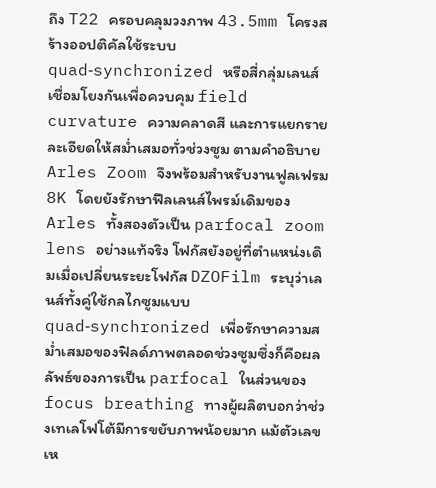ถึง T22 ครอบคลุมวงภาพ 43.5mm โครงสร้างออปติคัลใช้ระบบ quad‑synchronized หรือสี่กลุ่มเลนส์เชื่อมโยงกันเพื่อควบคุม field curvature ความคลาดสี และการแยกรายละเอียดให้สม่ำเสมอทั่วช่วงซูม ตามคำอธิบาย Arles Zoom จึงพร้อมสำหรับงานฟูลเฟรม 8K โดยยังรักษาฟีลเลนส์ไพรม์เดิมของ Arles ทั้งสองตัวเป็น parfocal zoom lens อย่างแท้จริง โฟกัสยังอยู่ที่ตำแหน่งเดิมเมื่อเปลี่ยนระยะโฟกัส DZOFilm ระบุว่าเลนส์ทั้งคู่ใช้กลไกซูมแบบ quad‑synchronized เพื่อรักษาความสม่ำเสมอของฟิลด์ภาพตลอดช่วงซูมซึ่งก็คือผลลัพธ์ของการเป็น parfocal ในส่วนของ focus breathing ทางผู้ผลิตบอกว่าช่วงเทเลโฟโต้มีการขยับภาพน้อยมาก แม้ตัวเลขเห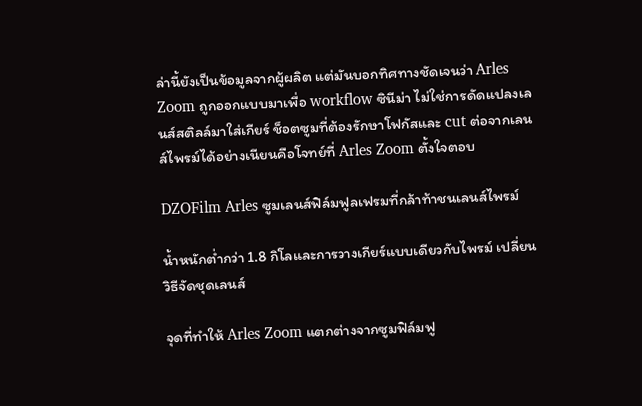ล่านี้ยังเป็นข้อมูลจากผู้ผลิต แต่มันบอกทิศทางชัดเจนว่า Arles Zoom ถูกออกแบบมาเพื่อ workflow ซินีม่า ไม่ใช่การดัดแปลงเลนส์สติลล์มาใส่เกียร์ ช็อตซูมที่ต้องรักษาโฟกัสและ cut ต่อจากเลนส์ไพรม์ได้อย่างเนียนคือโจทย์ที่ Arles Zoom ตั้งใจตอบ

DZOFilm Arles ซูมเลนส์ฟิล์มฟูลเฟรมที่กล้าท้าชนเลนส์ไพรม์

น้ำหนักต่ำกว่า 1.8 กิโลและการวางเกียร์แบบเดียวกับไพรม์ เปลี่ยนวิธีจัดชุดเลนส์

จุดที่ทำให้ Arles Zoom แตกต่างจากซูมฟิล์มฟู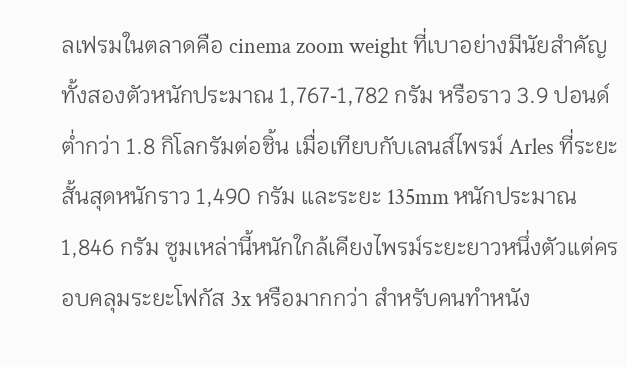ลเฟรมในตลาดคือ cinema zoom weight ที่เบาอย่างมีนัยสำคัญ ทั้งสองตัวหนักประมาณ 1,767‑1,782 กรัม หรือราว 3.9 ปอนด์ ต่ำกว่า 1.8 กิโลกรัมต่อชิ้น เมื่อเทียบกับเลนส์ไพรม์ Arles ที่ระยะสั้นสุดหนักราว 1,490 กรัม และระยะ 135mm หนักประมาณ 1,846 กรัม ซูมเหล่านี้หนักใกล้เคียงไพรม์ระยะยาวหนึ่งตัวแต่ครอบคลุมระยะโฟกัส 3x หรือมากกว่า สำหรับคนทำหนัง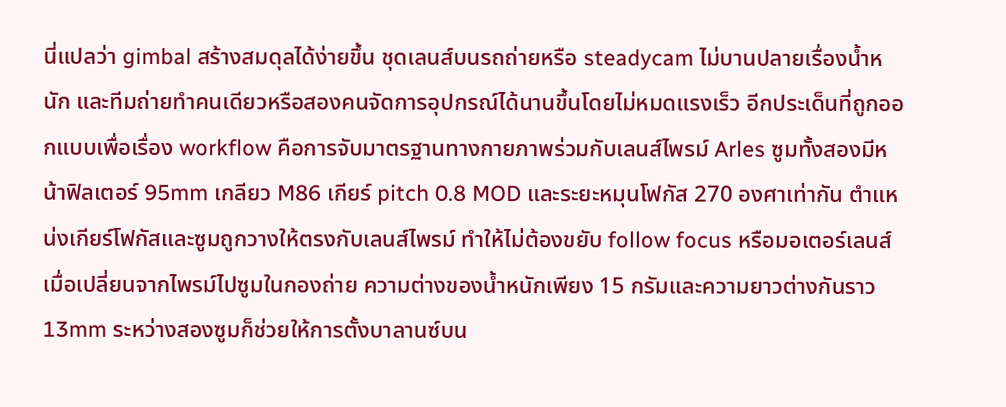นี่แปลว่า gimbal สร้างสมดุลได้ง่ายขึ้น ชุดเลนส์บนรถถ่ายหรือ steadycam ไม่บานปลายเรื่องน้ำหนัก และทีมถ่ายทำคนเดียวหรือสองคนจัดการอุปกรณ์ได้นานขึ้นโดยไม่หมดแรงเร็ว อีกประเด็นที่ถูกออกแบบเพื่อเรื่อง workflow คือการจับมาตรฐานทางกายภาพร่วมกับเลนส์ไพรม์ Arles ซูมทั้งสองมีหน้าฟิลเตอร์ 95mm เกลียว M86 เกียร์ pitch 0.8 MOD และระยะหมุนโฟกัส 270 องศาเท่ากัน ตำแหน่งเกียร์โฟกัสและซูมถูกวางให้ตรงกับเลนส์ไพรม์ ทำให้ไม่ต้องขยับ follow focus หรือมอเตอร์เลนส์เมื่อเปลี่ยนจากไพรม์ไปซูมในกองถ่าย ความต่างของน้ำหนักเพียง 15 กรัมและความยาวต่างกันราว 13mm ระหว่างสองซูมก็ช่วยให้การตั้งบาลานซ์บน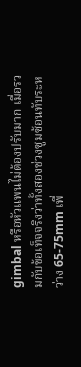gimbal หรือหัวแพนไม่ต้องปรับมาก เมื่อรวมกับข้อเท็จจริงว่าทั้งสองช่วงซูมซ้อนทับระหว่าง 65‑75mm เพื่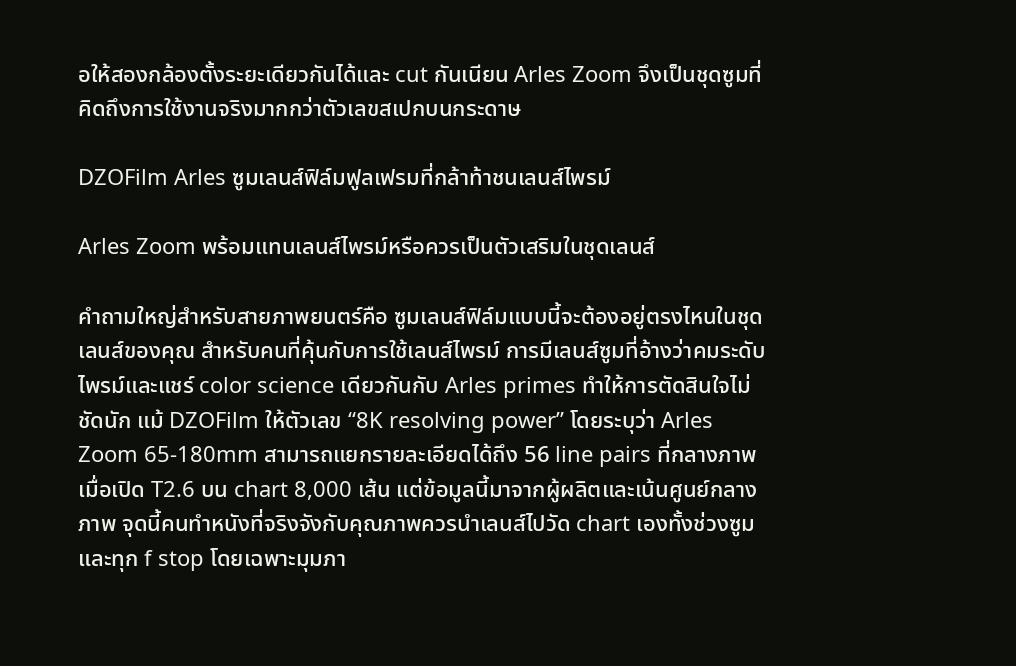อให้สองกล้องตั้งระยะเดียวกันได้และ cut กันเนียน Arles Zoom จึงเป็นชุดซูมที่คิดถึงการใช้งานจริงมากกว่าตัวเลขสเปกบนกระดาษ

DZOFilm Arles ซูมเลนส์ฟิล์มฟูลเฟรมที่กล้าท้าชนเลนส์ไพรม์

Arles Zoom พร้อมแทนเลนส์ไพรม์หรือควรเป็นตัวเสริมในชุดเลนส์

คำถามใหญ่สำหรับสายภาพยนตร์คือ ซูมเลนส์ฟิล์มแบบนี้จะต้องอยู่ตรงไหนในชุดเลนส์ของคุณ สำหรับคนที่คุ้นกับการใช้เลนส์ไพรม์ การมีเลนส์ซูมที่อ้างว่าคมระดับไพรม์และแชร์ color science เดียวกันกับ Arles primes ทำให้การตัดสินใจไม่ชัดนัก แม้ DZOFilm ให้ตัวเลข “8K resolving power” โดยระบุว่า Arles Zoom 65‑180mm สามารถแยกรายละเอียดได้ถึง 56 line pairs ที่กลางภาพเมื่อเปิด T2.6 บน chart 8,000 เส้น แต่ข้อมูลนี้มาจากผู้ผลิตและเน้นศูนย์กลางภาพ จุดนี้คนทำหนังที่จริงจังกับคุณภาพควรนำเลนส์ไปวัด chart เองทั้งช่วงซูมและทุก f stop โดยเฉพาะมุมภา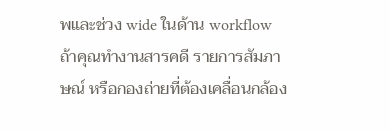พและช่วง wide ในด้าน workflow ถ้าคุณทำงานสารคดี รายการสัมภาษณ์ หรือกองถ่ายที่ต้องเคลื่อนกล้อง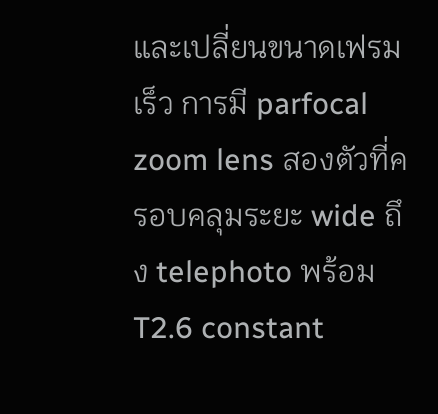และเปลี่ยนขนาดเฟรมเร็ว การมี parfocal zoom lens สองตัวที่ครอบคลุมระยะ wide ถึง telephoto พร้อม T2.6 constant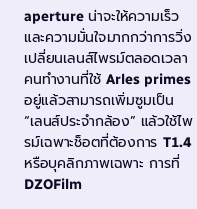aperture น่าจะให้ความเร็วและความมั่นใจมากกว่าการวิ่งเปลี่ยนเลนส์ไพรม์ตลอดเวลา คนทำงานที่ใช้ Arles primes อยู่แล้วสามารถเพิ่มซูมเป็น “เลนส์ประจำกล้อง” แล้วใช้ไพรม์เฉพาะช็อตที่ต้องการ T1.4 หรือบุคลิกภาพเฉพาะ การที่ DZOFilm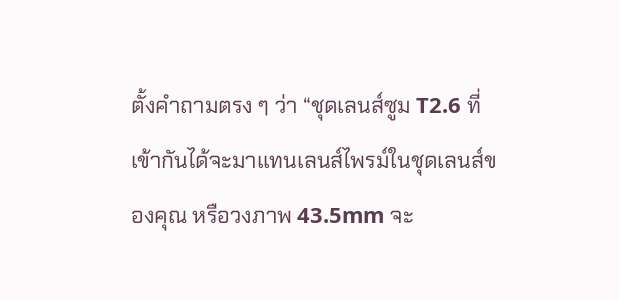ตั้งคำถามตรง ๆ ว่า “ชุดเลนส์ซูม T2.6 ที่เข้ากันได้จะมาแทนเลนส์ไพรม์ในชุดเลนส์ของคุณ หรือวงภาพ 43.5mm จะ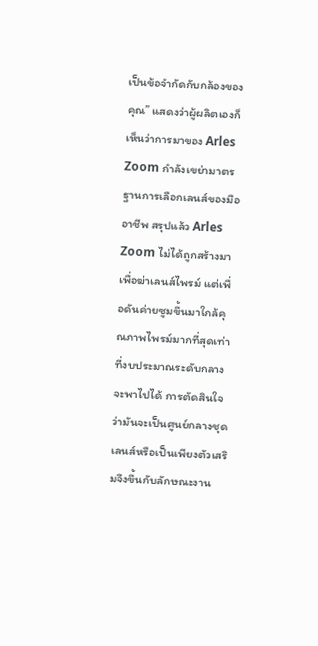เป็นข้อจำกัดกับกล้องของคุณ” แสดงว่าผู้ผลิตเองก็เห็นว่าการมาของ Arles Zoom กำลังเขย่ามาตรฐานการเลือกเลนส์ของมืออาชีพ สรุปแล้ว Arles Zoom ไม่ได้ถูกสร้างมาเพื่อฆ่าเลนส์ไพรม์ แต่เพื่อดันค่ายซูมขึ้นมาใกล้คุณภาพไพรม์มากที่สุดเท่าที่งบประมาณระดับกลางจะพาไปได้ การตัดสินใจว่ามันจะเป็นศูนย์กลางชุดเลนส์หรือเป็นเพียงตัวเสริมจึงขึ้นกับลักษณะงาน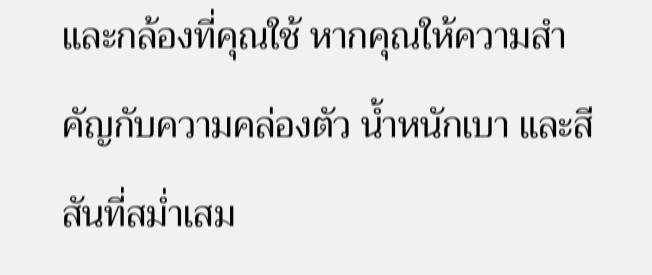และกล้องที่คุณใช้ หากคุณให้ความสำคัญกับความคล่องตัว น้ำหนักเบา และสีสันที่สม่ำเสม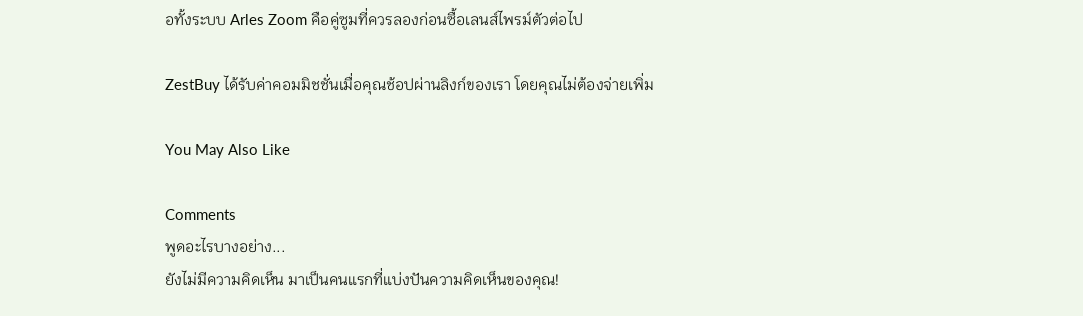อทั้งระบบ Arles Zoom คือคู่ซูมที่ควรลองก่อนซื้อเลนส์ไพรม์ตัวต่อไป

ZestBuy ได้รับค่าคอมมิชชั่นเมื่อคุณช้อปผ่านลิงก์ของเรา โดยคุณไม่ต้องจ่ายเพิ่ม

You May Also Like

Comments
พูดอะไรบางอย่าง...
ยังไม่มีความคิดเห็น มาเป็นคนแรกที่แบ่งปันความคิดเห็นของคุณ!